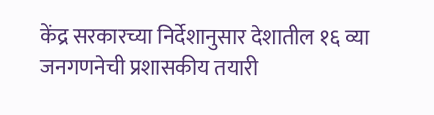केंद्र सरकारच्या निर्देशानुसार देशातील १६ व्या जनगणनेची प्रशासकीय तयारी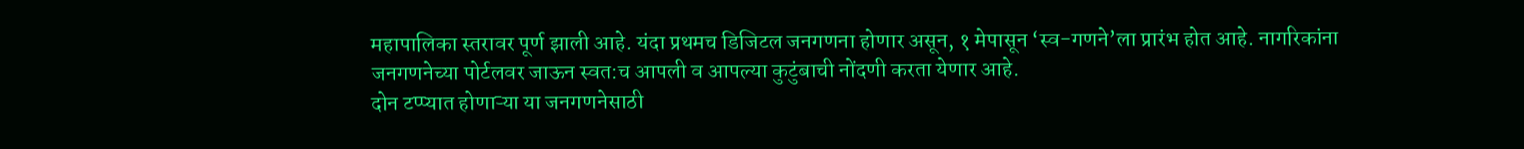महापालिका स्तरावर पूर्ण झाली आहे. यंदा प्रथमच डिजिटल जनगणना होणार असून, १ मेपासून ‘स्व-गणने’ला प्रारंभ होत आहे. नागरिकांना जनगणनेच्या पोर्टलवर जाऊन स्वत:च आपली व आपल्या कुटुंबाची नोंदणी करता येणार आहे.
दोन टप्प्यात होणाऱ्या या जनगणनेसाठी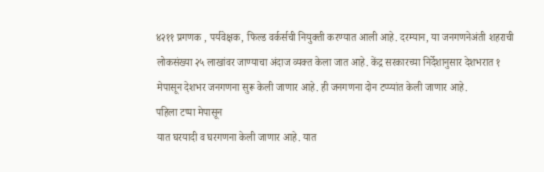४२११ प्रगणक , पर्यवेक्षक, फिल्ड वर्कर्सची नियुक्ती करण्यात आली आहे. दरम्यान, या जनगणनेअंती शहराची लोकसंख्या २५ लाखांवर जाण्याचा अंदाज व्यक्त केला जात आहे. केंद्र सरकारच्या निर्देशानुसार देशभरात १ मेपासून देशभर जनगणना सुरू केली जाणार आहे. ही जनगणना दोन टप्प्यांत केली जाणार आहे.
पहिला टप्पा मेपासून
यात घरयादी व घरगणना केली जाणार आहे. यात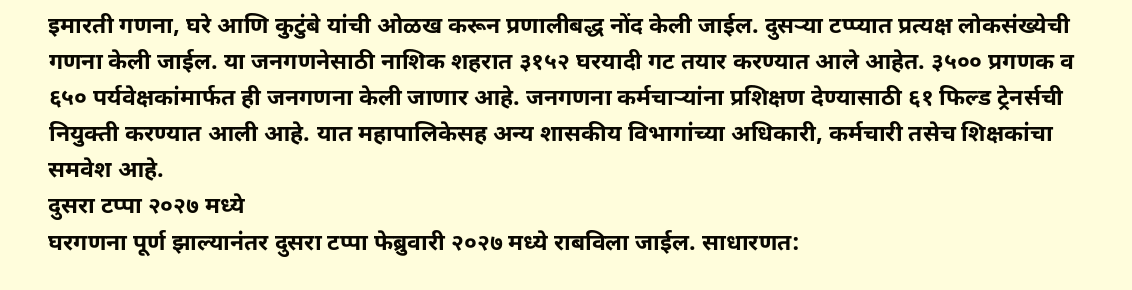इमारती गणना, घरे आणि कुटुंबे यांची ओळख करून प्रणालीबद्ध नोंद केली जाईल. दुसऱ्या टप्प्यात प्रत्यक्ष लोकसंख्येची गणना केली जाईल. या जनगणनेसाठी नाशिक शहरात ३१५२ घरयादी गट तयार करण्यात आले आहेत. ३५०० प्रगणक व ६५० पर्यवेक्षकांमार्फत ही जनगणना केली जाणार आहे. जनगणना कर्मचाऱ्यांना प्रशिक्षण देण्यासाठी ६१ फिल्ड ट्रेनर्सची नियुक्ती करण्यात आली आहे. यात महापालिकेसह अन्य शासकीय विभागांच्या अधिकारी, कर्मचारी तसेच शिक्षकांचा समवेश आहे.
दुसरा टप्पा २०२७ मध्ये
घरगणना पूर्ण झाल्यानंतर दुसरा टप्पा फेब्रुवारी २०२७ मध्ये राबविला जाईल. साधारणत: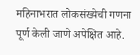महिनाभरात लोकसंख्येची गणना पूर्ण केली जाणे अपेक्षित आहे.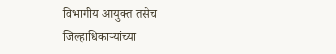विभागीय आयुक्त तसेच जिल्हाधिकाऱ्यांच्या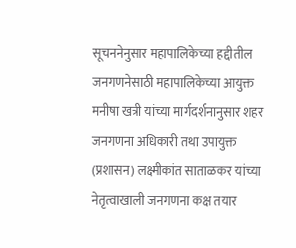सूचननेनुसार महापालिकेच्या हद्दीतील जनगणनेसाठी महापालिकेच्या आयुक्त मनीषा खत्री यांच्या मार्गदर्शनानुसार शहर जनगणना अधिकारी तथा उपायुक्त (प्रशासन) लक्ष्मीकांत साताळकर यांच्या नेतृत्वाखाली जनगणना कक्ष तयार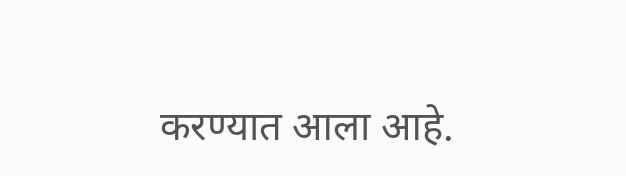करण्यात आला आहे.